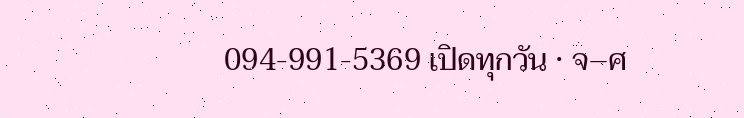094-991-5369 เปิดทุกวัน · จ–ศ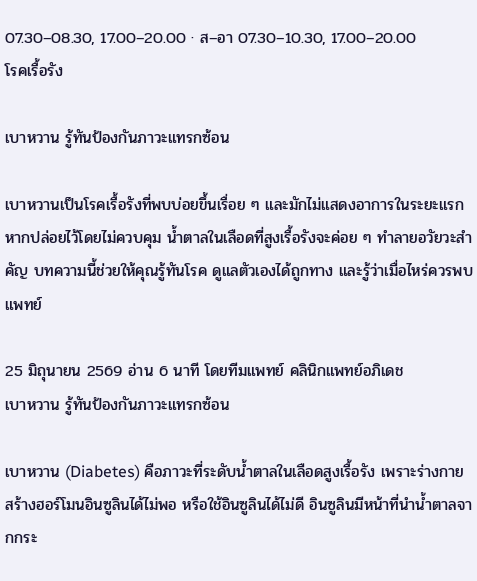07.30–08.30, 17.00–20.00 · ส–อา 07.30–10.30, 17.00–20.00
โรคเรื้อรัง

เบาหวาน รู้ทันป้องกันภาวะแทรกซ้อน

เบาหวานเป็นโรคเรื้อรังที่พบบ่อยขึ้นเรื่อย ๆ และมักไม่แสดงอาการในระยะแรก หากปล่อยไว้โดยไม่ควบคุม น้ำตาลในเลือดที่สูงเรื้อรังจะค่อย ๆ ทำลายอวัยวะสำคัญ บทความนี้ช่วยให้คุณรู้ทันโรค ดูแลตัวเองได้ถูกทาง และรู้ว่าเมื่อไหร่ควรพบแพทย์

25 มิถุนายน 2569 อ่าน 6 นาที โดยทีมแพทย์ คลินิกแพทย์อภิเดช
เบาหวาน รู้ทันป้องกันภาวะแทรกซ้อน

เบาหวาน (Diabetes) คือภาวะที่ระดับน้ำตาลในเลือดสูงเรื้อรัง เพราะร่างกายสร้างฮอร์โมนอินซูลินได้ไม่พอ หรือใช้อินซูลินได้ไม่ดี อินซูลินมีหน้าที่นำน้ำตาลจากกระ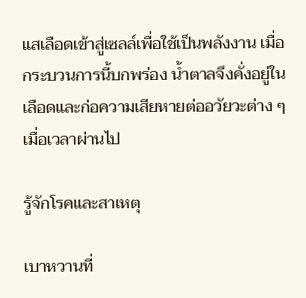แสเลือดเข้าสู่เซลล์เพื่อใช้เป็นพลังงาน เมื่อกระบวนการนี้บกพร่อง น้ำตาลจึงคั่งอยู่ในเลือดและก่อความเสียหายต่ออวัยวะต่าง ๆ เมื่อเวลาผ่านไป

รู้จักโรคและสาเหตุ

เบาหวานที่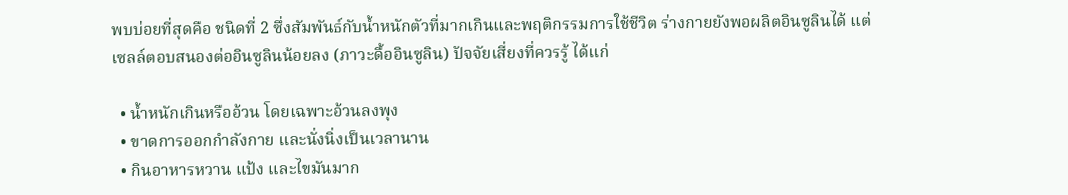พบบ่อยที่สุดคือ ชนิดที่ 2 ซึ่งสัมพันธ์กับน้ำหนักตัวที่มากเกินและพฤติกรรมการใช้ชีวิต ร่างกายยังพอผลิตอินซูลินได้ แต่เซลล์ตอบสนองต่ออินซูลินน้อยลง (ภาวะดื้ออินซูลิน) ปัจจัยเสี่ยงที่ควรรู้ ได้แก่

  • น้ำหนักเกินหรืออ้วน โดยเฉพาะอ้วนลงพุง
  • ขาดการออกกำลังกาย และนั่งนิ่งเป็นเวลานาน
  • กินอาหารหวาน แป้ง และไขมันมาก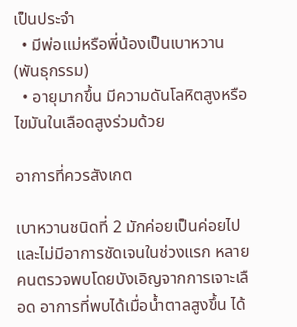เป็นประจำ
  • มีพ่อแม่หรือพี่น้องเป็นเบาหวาน (พันธุกรรม)
  • อายุมากขึ้น มีความดันโลหิตสูงหรือไขมันในเลือดสูงร่วมด้วย

อาการที่ควรสังเกต

เบาหวานชนิดที่ 2 มักค่อยเป็นค่อยไปและไม่มีอาการชัดเจนในช่วงแรก หลายคนตรวจพบโดยบังเอิญจากการเจาะเลือด อาการที่พบได้เมื่อน้ำตาลสูงขึ้น ได้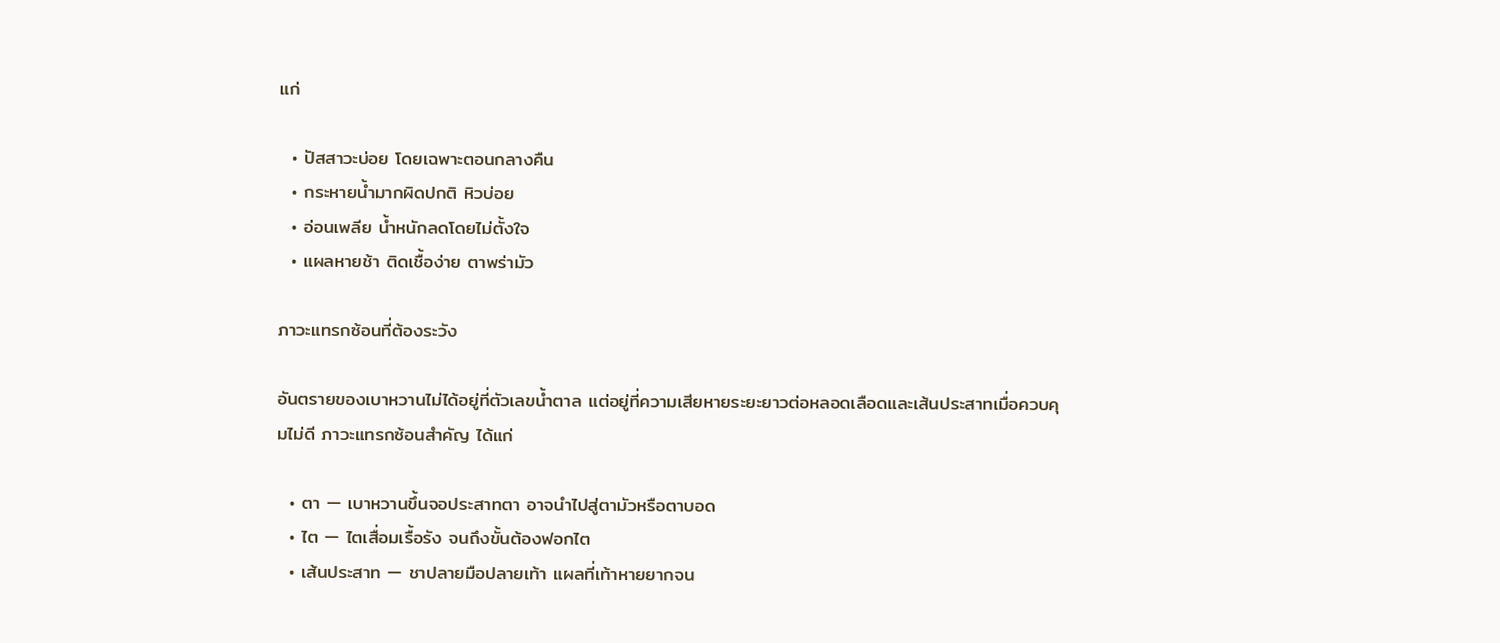แก่

  • ปัสสาวะบ่อย โดยเฉพาะตอนกลางคืน
  • กระหายน้ำมากผิดปกติ หิวบ่อย
  • อ่อนเพลีย น้ำหนักลดโดยไม่ตั้งใจ
  • แผลหายช้า ติดเชื้อง่าย ตาพร่ามัว

ภาวะแทรกซ้อนที่ต้องระวัง

อันตรายของเบาหวานไม่ได้อยู่ที่ตัวเลขน้ำตาล แต่อยู่ที่ความเสียหายระยะยาวต่อหลอดเลือดและเส้นประสาทเมื่อควบคุมไม่ดี ภาวะแทรกซ้อนสำคัญ ได้แก่

  • ตา — เบาหวานขึ้นจอประสาทตา อาจนำไปสู่ตามัวหรือตาบอด
  • ไต — ไตเสื่อมเรื้อรัง จนถึงขั้นต้องฟอกไต
  • เส้นประสาท — ชาปลายมือปลายเท้า แผลที่เท้าหายยากจน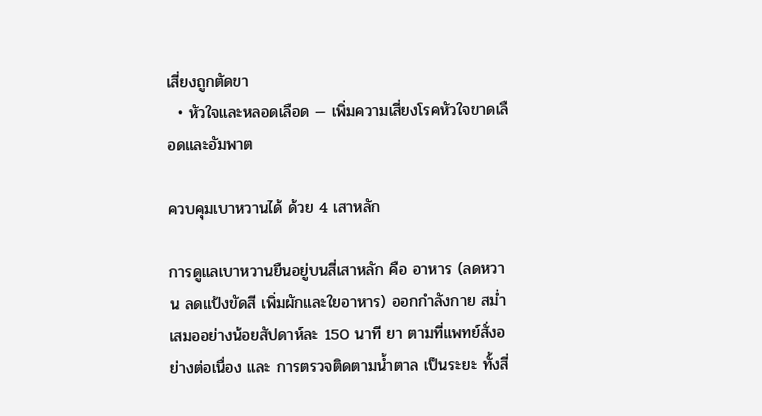เสี่ยงถูกตัดขา
  • หัวใจและหลอดเลือด — เพิ่มความเสี่ยงโรคหัวใจขาดเลือดและอัมพาต

ควบคุมเบาหวานได้ ด้วย 4 เสาหลัก

การดูแลเบาหวานยืนอยู่บนสี่เสาหลัก คือ อาหาร (ลดหวาน ลดแป้งขัดสี เพิ่มผักและใยอาหาร) ออกกำลังกาย สม่ำเสมออย่างน้อยสัปดาห์ละ 150 นาที ยา ตามที่แพทย์สั่งอย่างต่อเนื่อง และ การตรวจติดตามน้ำตาล เป็นระยะ ทั้งสี่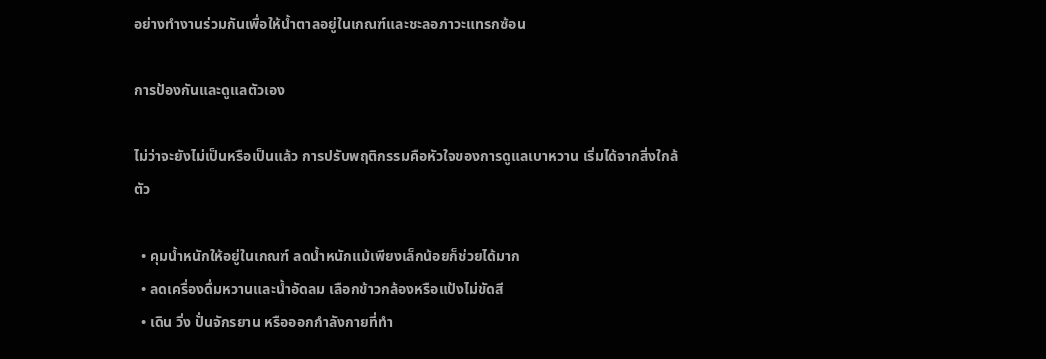อย่างทำงานร่วมกันเพื่อให้น้ำตาลอยู่ในเกณฑ์และชะลอภาวะแทรกซ้อน

การป้องกันและดูแลตัวเอง

ไม่ว่าจะยังไม่เป็นหรือเป็นแล้ว การปรับพฤติกรรมคือหัวใจของการดูแลเบาหวาน เริ่มได้จากสิ่งใกล้ตัว

  • คุมน้ำหนักให้อยู่ในเกณฑ์ ลดน้ำหนักแม้เพียงเล็กน้อยก็ช่วยได้มาก
  • ลดเครื่องดื่มหวานและน้ำอัดลม เลือกข้าวกล้องหรือแป้งไม่ขัดสี
  • เดิน วิ่ง ปั่นจักรยาน หรือออกกำลังกายที่ทำ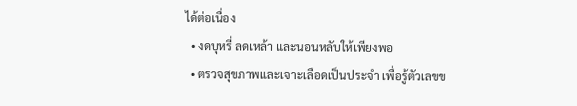ได้ต่อเนื่อง
  • งดบุหรี่ ลดเหล้า และนอนหลับให้เพียงพอ
  • ตรวจสุขภาพและเจาะเลือดเป็นประจำ เพื่อรู้ตัวเลขข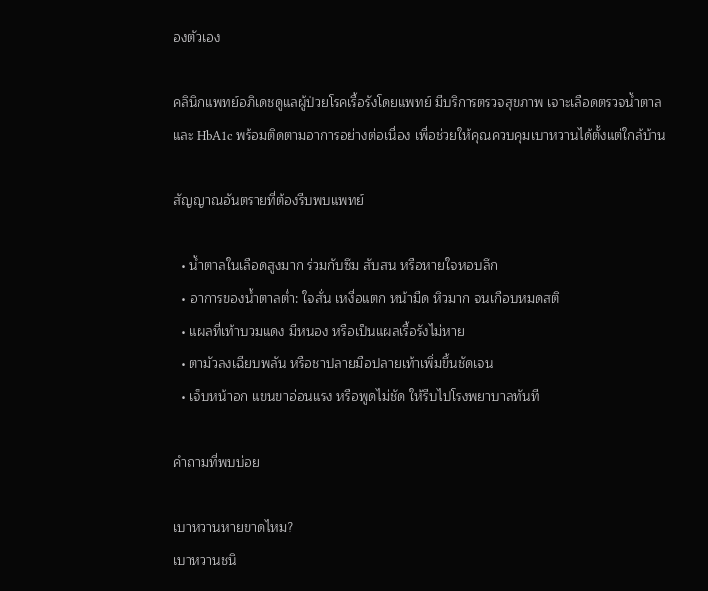องตัวเอง

คลินิกแพทย์อภิเดชดูแลผู้ป่วยโรคเรื้อรังโดยแพทย์ มีบริการตรวจสุขภาพ เจาะเลือดตรวจน้ำตาลและ HbA1c พร้อมติดตามอาการอย่างต่อเนื่อง เพื่อช่วยให้คุณควบคุมเบาหวานได้ตั้งแต่ใกล้บ้าน

สัญญาณอันตรายที่ต้องรีบพบแพทย์

  • น้ำตาลในเลือดสูงมาก ร่วมกับซึม สับสน หรือหายใจหอบลึก
  • อาการของน้ำตาลต่ำ: ใจสั่น เหงื่อแตก หน้ามืด หิวมาก จนเกือบหมดสติ
  • แผลที่เท้าบวมแดง มีหนอง หรือเป็นแผลเรื้อรังไม่หาย
  • ตามัวลงเฉียบพลัน หรือชาปลายมือปลายเท้าเพิ่มขึ้นชัดเจน
  • เจ็บหน้าอก แขนขาอ่อนแรง หรือพูดไม่ชัด ให้รีบไปโรงพยาบาลทันที

คำถามที่พบบ่อย

เบาหวานหายขาดไหม?
เบาหวานชนิ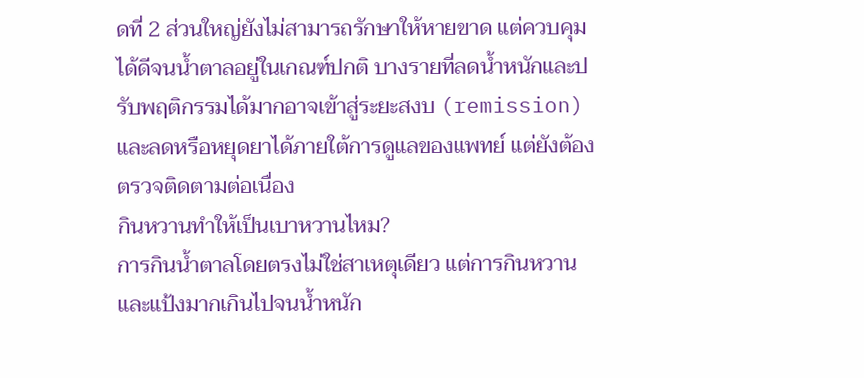ดที่ 2 ส่วนใหญ่ยังไม่สามารถรักษาให้หายขาด แต่ควบคุมได้ดีจนน้ำตาลอยู่ในเกณฑ์ปกติ บางรายที่ลดน้ำหนักและปรับพฤติกรรมได้มากอาจเข้าสู่ระยะสงบ (remission) และลดหรือหยุดยาได้ภายใต้การดูแลของแพทย์ แต่ยังต้องตรวจติดตามต่อเนื่อง
กินหวานทำให้เป็นเบาหวานไหม?
การกินน้ำตาลโดยตรงไม่ใช่สาเหตุเดียว แต่การกินหวานและแป้งมากเกินไปจนน้ำหนัก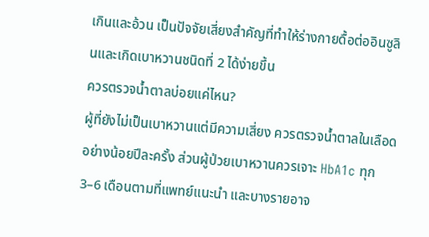เกินและอ้วน เป็นปัจจัยเสี่ยงสำคัญที่ทำให้ร่างกายดื้อต่ออินซูลินและเกิดเบาหวานชนิดที่ 2 ได้ง่ายขึ้น
ควรตรวจน้ำตาลบ่อยแค่ไหน?
ผู้ที่ยังไม่เป็นเบาหวานแต่มีความเสี่ยง ควรตรวจน้ำตาลในเลือดอย่างน้อยปีละครั้ง ส่วนผู้ป่วยเบาหวานควรเจาะ HbA1c ทุก 3–6 เดือนตามที่แพทย์แนะนำ และบางรายอาจ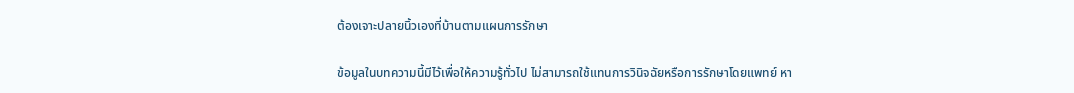ต้องเจาะปลายนิ้วเองที่บ้านตามแผนการรักษา

ข้อมูลในบทความนี้มีไว้เพื่อให้ความรู้ทั่วไป ไม่สามารถใช้แทนการวินิจฉัยหรือการรักษาโดยแพทย์ หา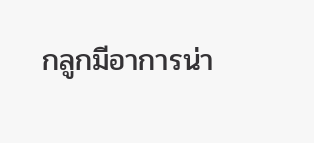กลูกมีอาการน่า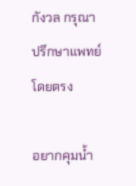กังวล กรุณาปรึกษาแพทย์โดยตรง

อยากคุมน้ำ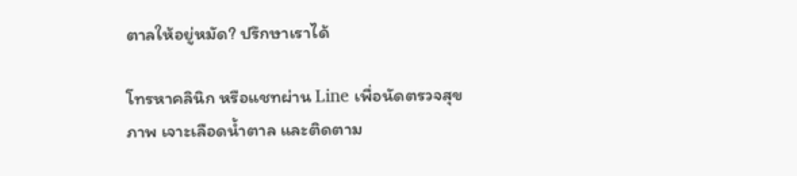ตาลให้อยู่หมัด? ปรึกษาเราได้

โทรหาคลินิก หรือแชทผ่าน Line เพื่อนัดตรวจสุขภาพ เจาะเลือดน้ำตาล และติดตาม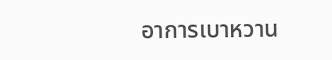อาการเบาหวาน